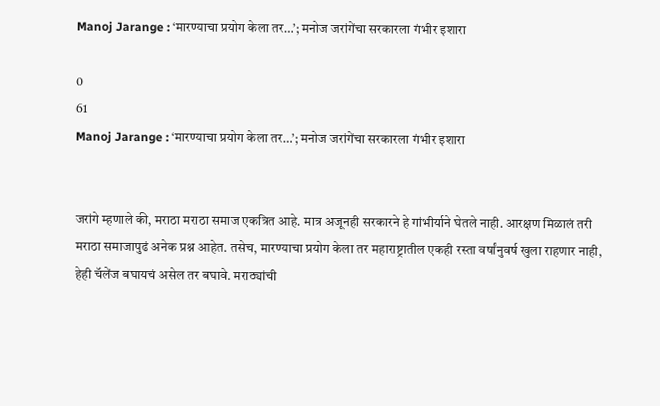Manoj Jarange : ‘मारण्याचा प्रयोग केला तर…’; मनोज जरांगेंचा सरकारला गंभीर इशारा

0
61
Manoj Jarange : ‘मारण्याचा प्रयोग केला तर…’; मनोज जरांगेंचा सरकारला गंभीर इशारा


जरांगे म्हणाले की, मराठा मराठा समाज एकत्रित आहे. मात्र अजूनही सरकारने हे गांभीर्याने घेतले नाही. आरक्षण मिळालं तरी मराठा समाजापुढं अनेक प्रश्न आहेत. तसेच, मारण्याचा प्रयोग केला तर महाराष्ट्रातील एकही रस्ता वर्षांनुवर्ष खुला राहणार नाही,  हेही चॅलेंज बघायचं असेल तर बघावे. मराठ्यांची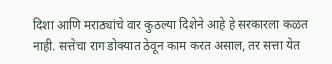दिशा आणि मराठ्यांचे वार कुठल्या दिशेने आहे हे सरकारला कळत नाही. सत्तेचा राग डोक्यात ठेवून काम करत असाल, तर सत्ता येत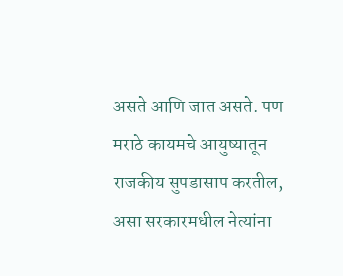असते आणि जात असते. पण मराठे कायमचे आयुष्यातून राजकीय सुपडासाप करतील, असा सरकारमधील नेत्यांना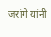जरांगे यांनी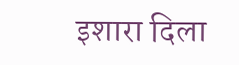इशारा दिला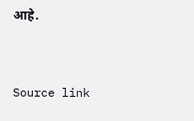आहे.



Source link